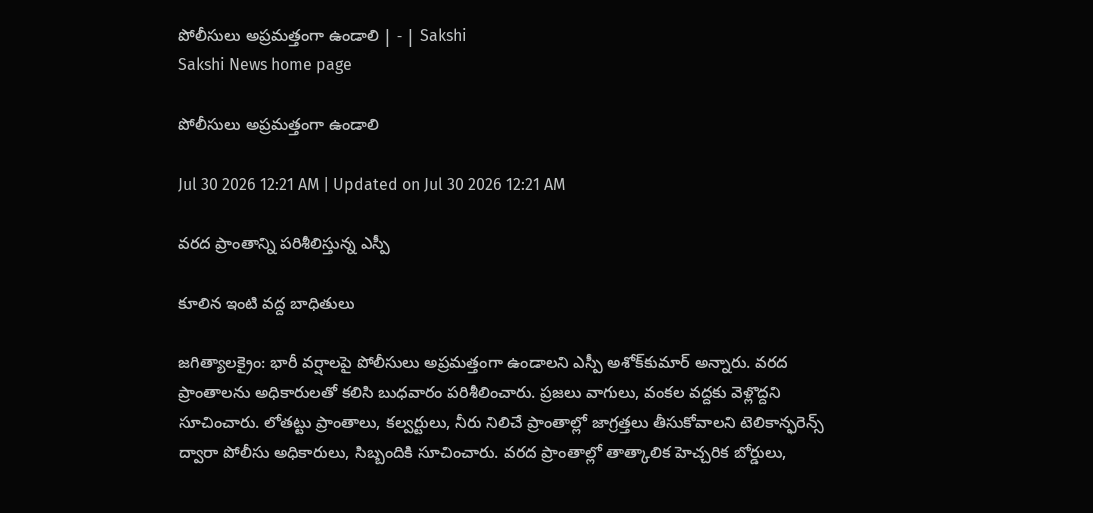పోలీసులు అప్రమత్తంగా ఉండాలి | - | Sakshi
Sakshi News home page

పోలీసులు అప్రమత్తంగా ఉండాలి

Jul 30 2026 12:21 AM | Updated on Jul 30 2026 12:21 AM

వరద ప్రాంతాన్ని పరిశీలిస్తున్న ఎస్పీ

కూలిన ఇంటి వద్ద బాధితులు

జగిత్యాలక్రైం: భారీ వర్షాలపై పోలీసులు అప్రమత్తంగా ఉండాలని ఎస్పీ అశోక్‌కుమార్‌ అన్నారు. వరద ప్రాంతాలను అధికారులతో కలిసి బుధవారం పరిశీలించారు. ప్రజలు వాగులు, వంకల వద్దకు వెళ్లొద్దని సూచించారు. లోతట్టు ప్రాంతాలు, కల్వర్టులు, నీరు నిలిచే ప్రాంతాల్లో జాగ్రత్తలు తీసుకోవాలని టెలికాన్ఫరెన్స్‌ ద్వారా పోలీసు అధికారులు, సిబ్బందికి సూచించారు. వరద ప్రాంతాల్లో తాత్కాలిక హెచ్చరిక బోర్డులు,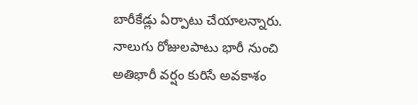బారీకేడ్లు ఏర్పాటు చేయాలన్నారు. నాలుగు రోజులపాటు భారీ నుంచి అతిభారీ వర్షం కురిసే అవకాశం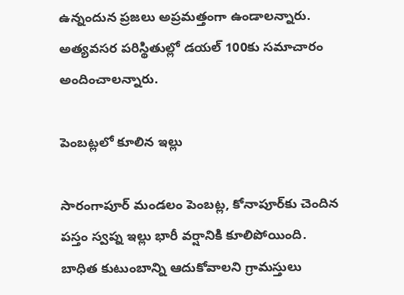ఉన్నందున ప్రజలు అప్రమత్తంగా ఉండాలన్నారు. అత్యవసర పరిస్థితుల్లో డయల్‌ 100కు సమాచారం అందించాలన్నారు.

పెంబట్లలో కూలిన ఇల్లు

సారంగాపూర్‌ మండలం పెంబట్ల, కోనాపూర్‌కు చెందిన పస్తం స్వప్న ఇల్లు భారీ వర్షానికి కూలిపోయింది. బాధిత కుటుంబాన్ని ఆదుకోవాలని గ్రామస్తులు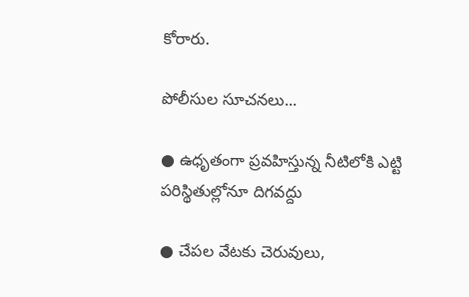కోరారు.

పోలీసుల సూచనలు...

● ఉధృతంగా ప్రవహిస్తున్న నీటిలోకి ఎట్టి పరిస్థితుల్లోనూ దిగవద్దు

● చేపల వేటకు చెరువులు,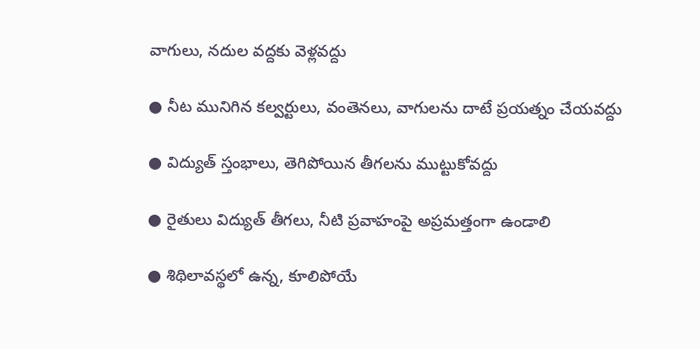వాగులు, నదుల వద్దకు వెళ్లవద్దు

● నీట మునిగిన కల్వర్టులు, వంతెనలు, వాగులను దాటే ప్రయత్నం చేయవద్దు

● విద్యుత్‌ స్తంభాలు, తెగిపోయిన తీగలను ముట్టుకోవద్దు

● రైతులు విద్యుత్‌ తీగలు, నీటి ప్రవాహంపై అప్రమత్తంగా ఉండాలి

● శిథిలావస్థలో ఉన్న, కూలిపోయే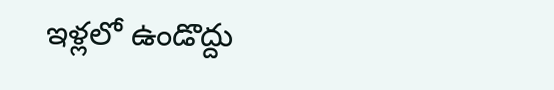ఇళ్లలో ఉండొద్దు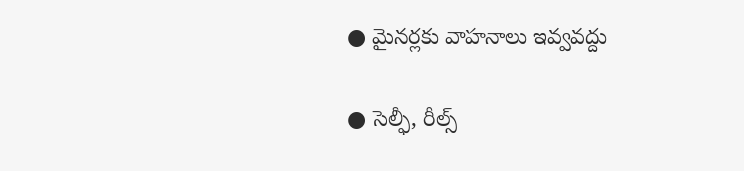● మైనర్లకు వాహనాలు ఇవ్వవద్దు

● సెల్ఫీ, రీల్స్‌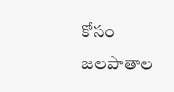కోసం జలపాతాల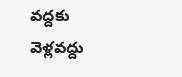వద్దకు వెళ్లవద్దు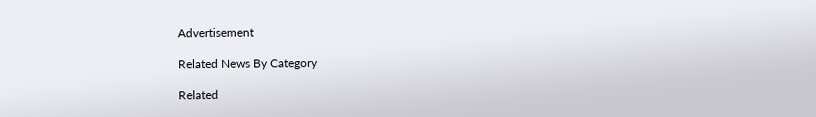Advertisement

Related News By Category

Related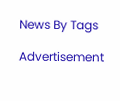News By Tags

Advertisement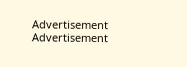Advertisement
Advertisement